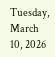Tuesday, March 10, 2026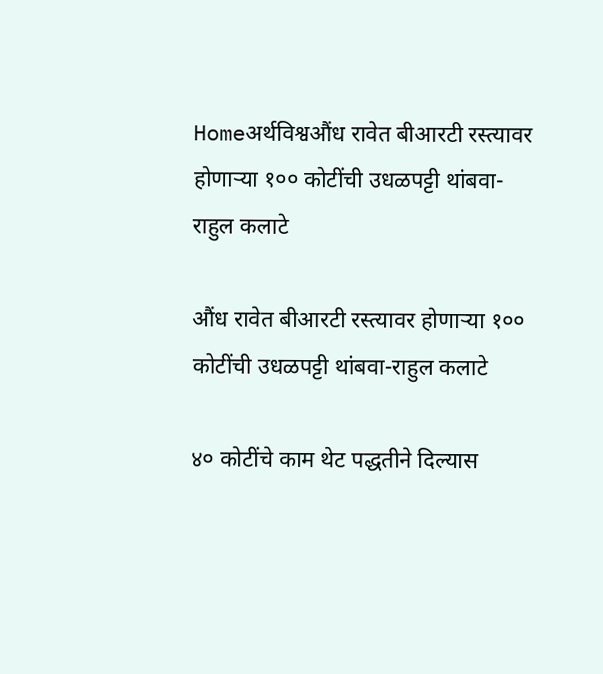Homeअर्थविश्वऔंध रावेत बीआरटी रस्त्यावर होणाऱ्या १०० कोटींची उधळपट्टी थांबवा-राहुल कलाटे

औंध रावेत बीआरटी रस्त्यावर होणाऱ्या १०० कोटींची उधळपट्टी थांबवा-राहुल कलाटे

४० कोटींचे काम थेट पद्धतीने दिल्यास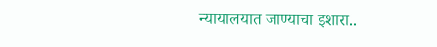न्यायालयात जाण्याचा इशारा..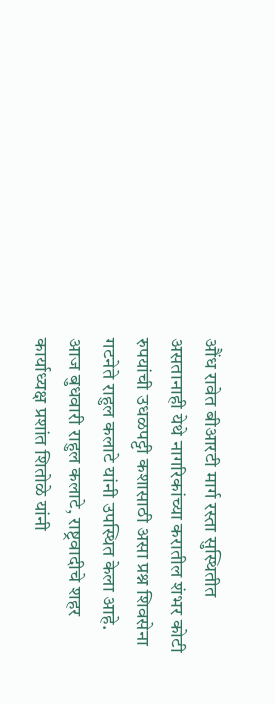औंध रावेत बीआरटी मार्ग रस्ता सुस्थितीत असतानाही येथे नागरिकांच्या करातील शंभर कोटी रुपयांची उधळपट्टी कशासाठी असा प्रश्न शिवसेना गटनेते राहुल कलाटे यांनी उपस्थित केला आहे. आज बुधवारी राहुल कलाटे, राष्ट्रवादीचे शहर कार्याध्यक्ष प्रशांत शितोळे यांनी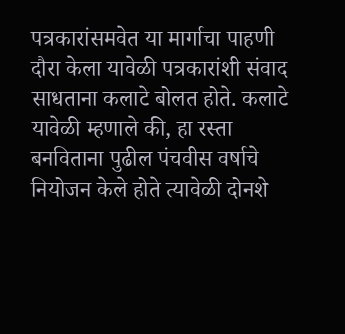पत्रकारांसमवेत या मार्गाचा पाहणी दौरा केला यावेळी पत्रकारांशी संवाद साधताना कलाटे बोलत होते. कलाटे यावेळी म्हणाले की, हा रस्ता बनविताना पुढील पंचवीस वर्षाचे नियोजन केले होते त्यावेळी दोनशे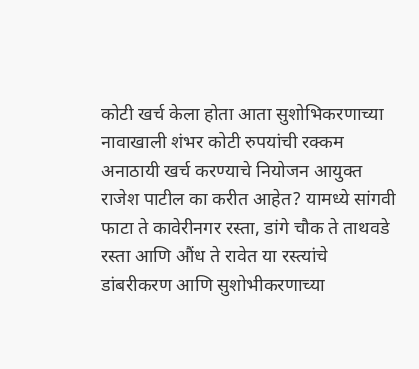कोटी खर्च केला होता आता सुशोभिकरणाच्या नावाखाली शंभर कोटी रुपयांची रक्कम अनाठायी खर्च करण्याचे नियोजन आयुक्त राजेश पाटील का करीत आहेत? यामध्ये सांगवी फाटा ते कावेरीनगर रस्ता, डांगे चौक ते ताथवडे रस्ता आणि औंध ते रावेत या रस्त्यांचे डांबरीकरण आणि सुशोभीकरणाच्या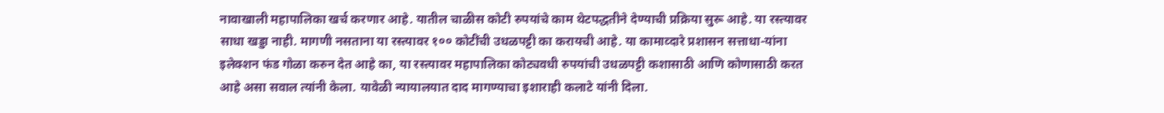नावाखाली महापालिका खर्च करणार आहे. यातील चाळीस कोटी रुपयांचे काम थेटपद्धतीने देण्याची प्रक्रिया सुरू आहे. या रस्त्यावर साधा खड्डा नाही. मागणी नसताना या रस्त्यावर १०० कोटींची उधळपट्टी का करायची आहे. या कामाव्दारे प्रशासन सत्ताधा-यांना इलेक्शन फंड गोळा करुन देत आहे का, या रस्त्यावर महापालिका कोट्यवधी रुपयांची उधळपट्टी कशासाठी आणि कोणासाठी करत आहे असा सवाल त्यांनी केला. यावेळी न्यायालयात दाद मागण्याचा इशाराही कलाटे यांनी दिला.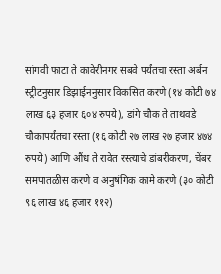सांगवी फाटा ते कावेरीनगर सबवे पर्यंतचा रस्ता अर्बन स्ट्रीटनुसार डिझाईननुसार विकसित करणे (१४ कोटी ७४ लाख ६३ हजार ६०४ रुपये), डांगे चौक ते ताथवडे चौकापर्यंतचा रस्ता (१६ कोटी २७ लाख २७ हजार ४७४ रुपये) आणि औंध ते रावेत रस्त्याचे डांबरीकरण, चेंबर समपातळीस करणे व अनुषंगिक कामे करणे (३० कोटी ९६ लाख ४६ हजार ११२)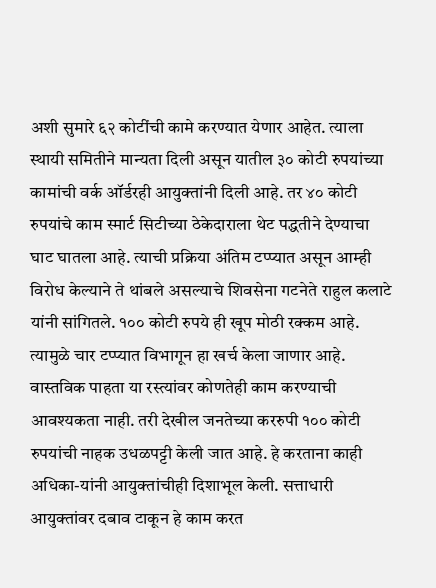अशी सुमारे ६२ कोटींची कामे करण्यात येणार आहेत. त्याला स्थायी समितीने मान्यता दिली असून यातील ३० कोटी रुपयांच्या कामांची वर्क ऑर्डरही आयुक्तांनी दिली आहे. तर ४० कोटी रुपयांचे काम स्मार्ट सिटीच्या ठेकेदाराला थेट पद्धतीने देण्याचा घाट घातला आहे. त्याची प्रक्रिया अंतिम टप्प्यात असून आम्ही विरोध केल्याने ते थांबले असल्याचे शिवसेना गटनेते राहुल कलाटे यांनी सांगितले. १०० कोटी रुपये ही खूप मोठी रक्कम आहे. त्यामुळे चार टप्प्यात विभागून हा खर्च केला जाणार आहे. वास्तविक पाहता या रस्त्यांवर कोणतेही काम करण्याची आवश्यकता नाही. तरी देखील जनतेच्या कररुपी १०० कोटी रुपयांची नाहक उधळपट्टी केली जात आहे. हे करताना काही अधिका-यांनी आयुक्तांचीही दिशाभूल केली. सत्ताधारी आयुक्तांवर दबाव टाकून हे काम करत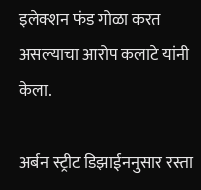इलेक्शन फंड गोळा करत असल्याचा आरोप कलाटे यांनी केला.

अर्बन स्ट्रीट डिझाईननुसार रस्ता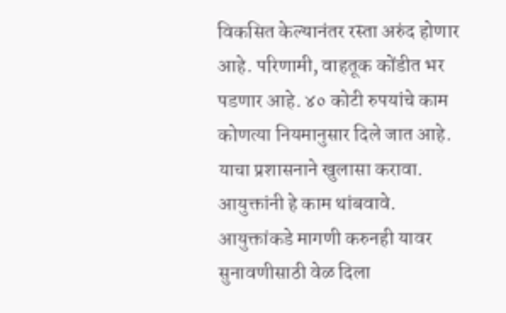विकसित केल्यानंतर रस्ता अरुंद होणार आहे. परिणामी, वाहतूक कोंडीत भर पडणार आहे. ४० कोटी रुपयांचे काम कोणत्या नियमानुसार दिले जात आहे. याचा प्रशासनाने खुलासा करावा. आयुक्तांनी हे काम थांबवावे. आयुक्तांकडे मागणी करुनही यावर सुनावणीसाठी वेळ दिला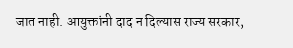जात नाही. आयुक्तांनी दाद न दिल्यास राज्य सरकार,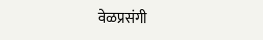वेळप्रसंगी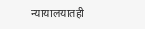न्यायालयातही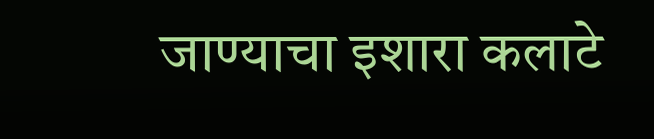जाण्याचा इशारा कलाटे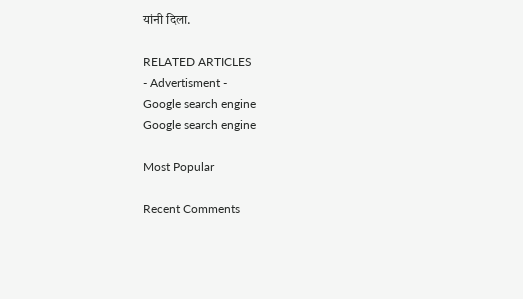यांनी दिला.

RELATED ARTICLES
- Advertisment -
Google search engine
Google search engine

Most Popular

Recent Comments